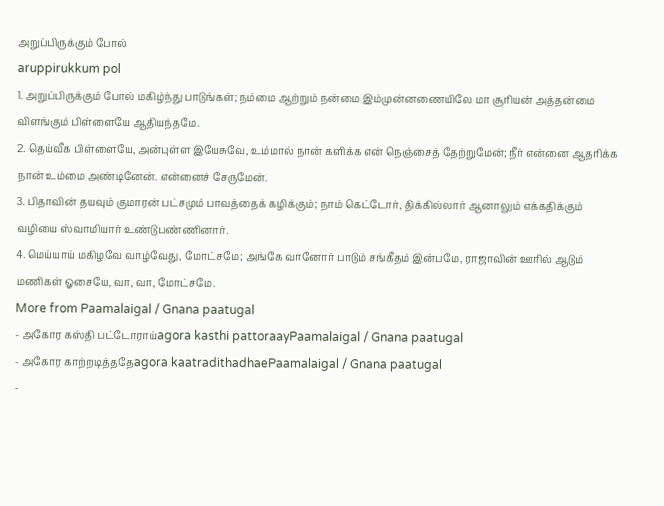அறுப்பிருக்கும் போல்
aruppirukkum pol
1. அறுப்பிருக்கும் போல் மகிழ்ந்து பாடுங்கள்; நம்மை ஆற்றும் நன்மை இம்முன்னணையிலே மா சூரியன் அத்தன்மை விளங்கும் பிள்ளையே ஆதியந்தமே.
2. தெய்வீக பிள்ளையே, அன்புள்ள இயேசுவே, உம்மால் நான் களிக்க என் நெஞ்சைத் தேற்றுமேன்; நீர் என்னை ஆதரிக்க நான் உம்மை அண்டினேன். என்னைச் சேருமேன்.
3. பிதாவின் தயவும் குமாரன் பட்சமும் பாவத்தைக் கழிக்கும்; நாம் கெட்டோர், திக்கில்லார் ஆனாலும் எக்கதிக்கும் வழியை ஸ்வாமியார் உண்டுபண்ணினார்.
4. மெய்யாய் மகிழவே வாழ்வேது, மோட்சமே; அங்கே வானோர் பாடும் சங்கீதம் இன்பமே, ராஜாவின் ஊரில் ஆடும் மணிகள் ஓசையே, வா, வா, மோட்சமே.
More from Paamalaigal / Gnana paatugal
- அகோர கஸ்தி பட்டோராய்agora kasthi pattoraayPaamalaigal / Gnana paatugal
- அகோர காற்றடித்ததேagora kaatradithadhaePaamalaigal / Gnana paatugal
-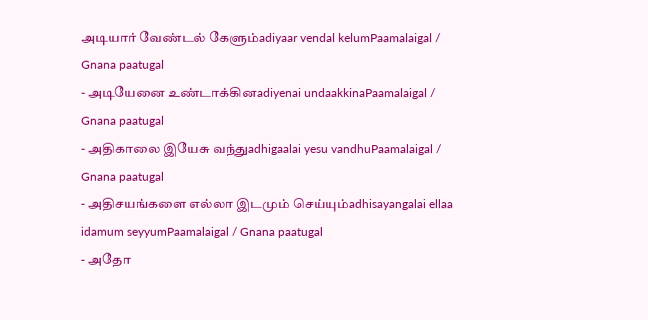அடியார் வேண்டல் கேளும்adiyaar vendal kelumPaamalaigal / Gnana paatugal
- அடியேனை உண்டாக்கினadiyenai undaakkinaPaamalaigal / Gnana paatugal
- அதிகாலை இயேசு வந்துadhigaalai yesu vandhuPaamalaigal / Gnana paatugal
- அதிசயங்களை எல்லா இடமும் செய்யும்adhisayangalai ellaa idamum seyyumPaamalaigal / Gnana paatugal
- அதோ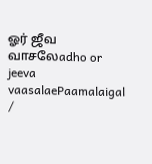ஓர் ஜீவ வாசலேadho or jeeva vaasalaePaamalaigal /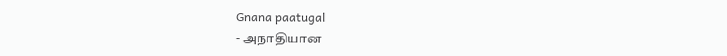Gnana paatugal
- அநாதியான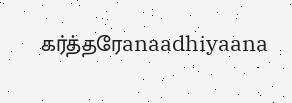கர்த்தரேanaadhiyaana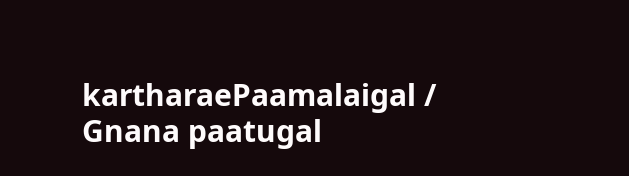kartharaePaamalaigal / Gnana paatugal